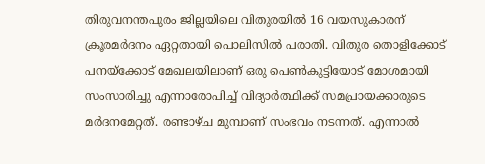തിരുവനന്തപുരം ജില്ലയിലെ വിതുരയിൽ 16 വയസുകാരന് ക്രൂരമർദനം ഏറ്റതായി പൊലിസിൽ പരാതി. വിതുര തൊളിക്കോട് പനയ്ക്കോട് മേഖലയിലാണ് ഒരു പെൺകുട്ടിയോട് മോശമായി സംസാരിച്ചു എന്നാരോപിച്ച് വിദ്യാർത്ഥിക്ക് സമപ്രായക്കാരുടെ മർദനമേറ്റത്. രണ്ടാഴ്ച മുമ്പാണ് സംഭവം നടന്നത്. എന്നാൽ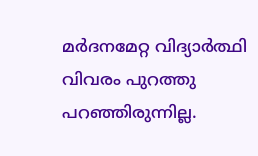മർദനമേറ്റ വിദ്യാർത്ഥി വിവരം പുറത്തു പറഞ്ഞിരുന്നില്ല.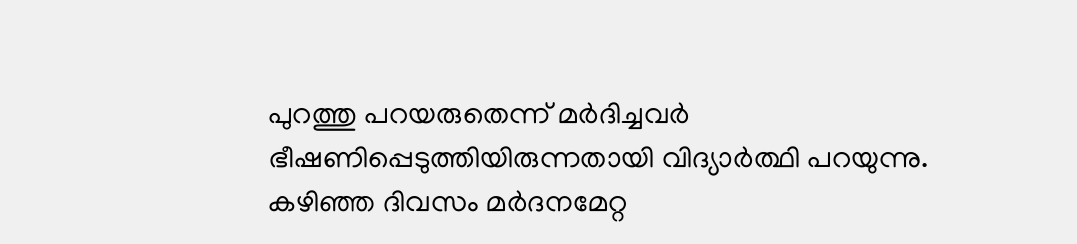പുറത്തു പറയരുതെന്ന് മർദിച്ചവർ ഭീഷണിപ്പെടുത്തിയിരുന്നതായി വിദ്യാർത്ഥി പറയുന്നു.
കഴിഞ്ഞ ദിവസം മർദനമേറ്റ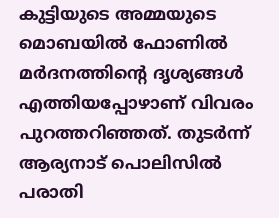കുട്ടിയുടെ അമ്മയുടെ മൊബയിൽ ഫോണിൽ മർദനത്തിൻ്റെ ദൃശ്യങ്ങൾ എത്തിയപ്പോഴാണ് വിവരം പുറത്തറിഞ്ഞത്. തുടർന്ന് ആര്യനാട് പൊലിസിൽ പരാതി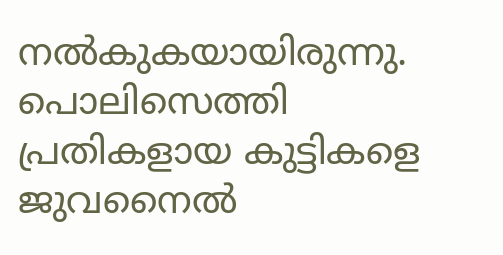നൽകുകയായിരുന്നു. പൊലിസെത്തി പ്രതികളായ കുട്ടികളെ ജുവനൈൽ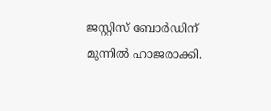ജസ്റ്റിസ് ബോർഡിന് മുന്നിൽ ഹാജരാക്കി.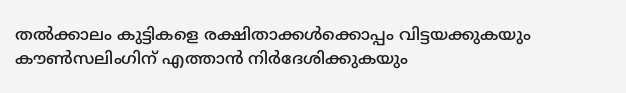തൽക്കാലം കുട്ടികളെ രക്ഷിതാക്കൾക്കൊപ്പം വിട്ടയക്കുകയും കൗൺസലിംഗിന് എത്താൻ നിർദേശിക്കുകയും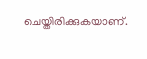ചെയ്തിരിക്കുകയാണ്.